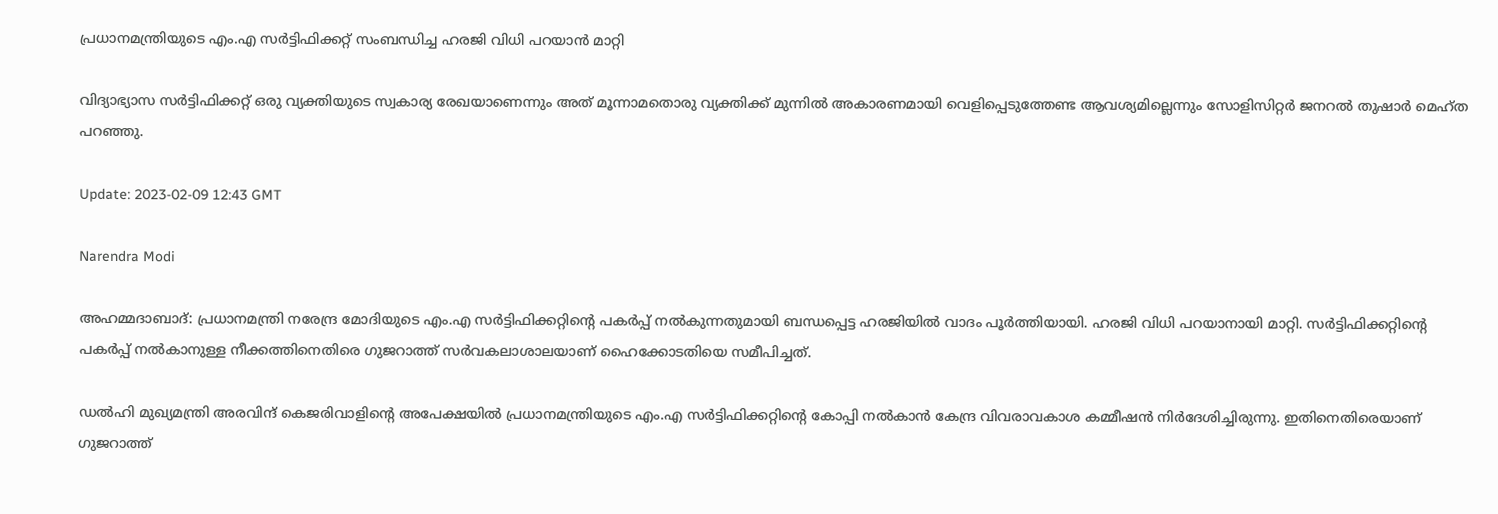പ്രധാനമന്ത്രിയുടെ എം.എ സർട്ടിഫിക്കറ്റ് സംബന്ധിച്ച ഹരജി വിധി പറയാൻ മാറ്റി

വിദ്യാഭ്യാസ സർട്ടിഫിക്കറ്റ് ഒരു വ്യക്തിയുടെ സ്വകാര്യ രേഖയാണെന്നും അത് മൂന്നാമതൊരു വ്യക്തിക്ക് മുന്നിൽ അകാരണമായി വെളിപ്പെടുത്തേണ്ട ആവശ്യമില്ലെന്നും സോളിസിറ്റർ ജനറൽ തുഷാർ മെഹ്ത പറഞ്ഞു.

Update: 2023-02-09 12:43 GMT

Narendra Modi

അഹമ്മദാബാദ്: പ്രധാനമന്ത്രി നരേന്ദ്ര മോദിയുടെ എം.എ സർട്ടിഫിക്കറ്റിന്റെ പകർപ്പ് നൽകുന്നതുമായി ബന്ധപ്പെട്ട ഹരജിയിൽ വാദം പൂർത്തിയായി. ഹരജി വിധി പറയാനായി മാറ്റി. സർട്ടിഫിക്കറ്റിന്റെ പകർപ്പ് നൽകാനുള്ള നീക്കത്തിനെതിരെ ഗുജറാത്ത് സർവകലാശാലയാണ് ഹൈക്കോടതിയെ സമീപിച്ചത്.

ഡൽഹി മുഖ്യമന്ത്രി അരവിന്ദ് കെജരിവാളിന്റെ അപേക്ഷയിൽ പ്രധാനമന്ത്രിയുടെ എം.എ സർട്ടിഫിക്കറ്റിന്റെ കോപ്പി നൽകാൻ കേന്ദ്ര വിവരാവകാശ കമ്മീഷൻ നിർദേശിച്ചിരുന്നു. ഇതിനെതിരെയാണ് ഗുജറാത്ത്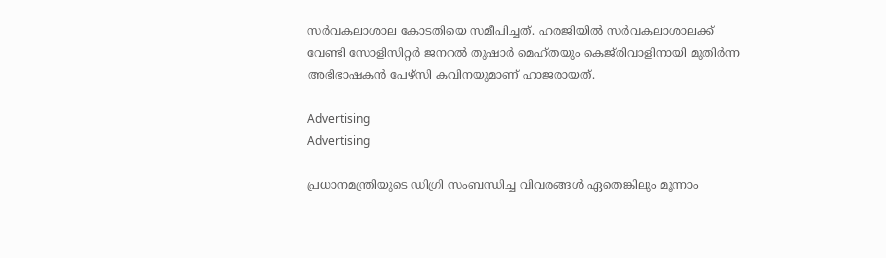സർവകലാശാല കോടതിയെ സമീപിച്ചത്. ഹരജിയിൽ സർവകലാശാലക്ക് വേണ്ടി സോളിസിറ്റർ ജനറൽ തുഷാർ മെഹ്തയും കെജ്‌രിവാളിനായി മുതിർന്ന അഭിഭാഷകൻ പേഴ്‌സി കവിനയുമാണ് ഹാജരായത്.

Advertising
Advertising

പ്രധാനമന്ത്രിയുടെ ഡിഗ്രി സംബന്ധിച്ച വിവരങ്ങൾ ഏതെങ്കിലും മൂന്നാം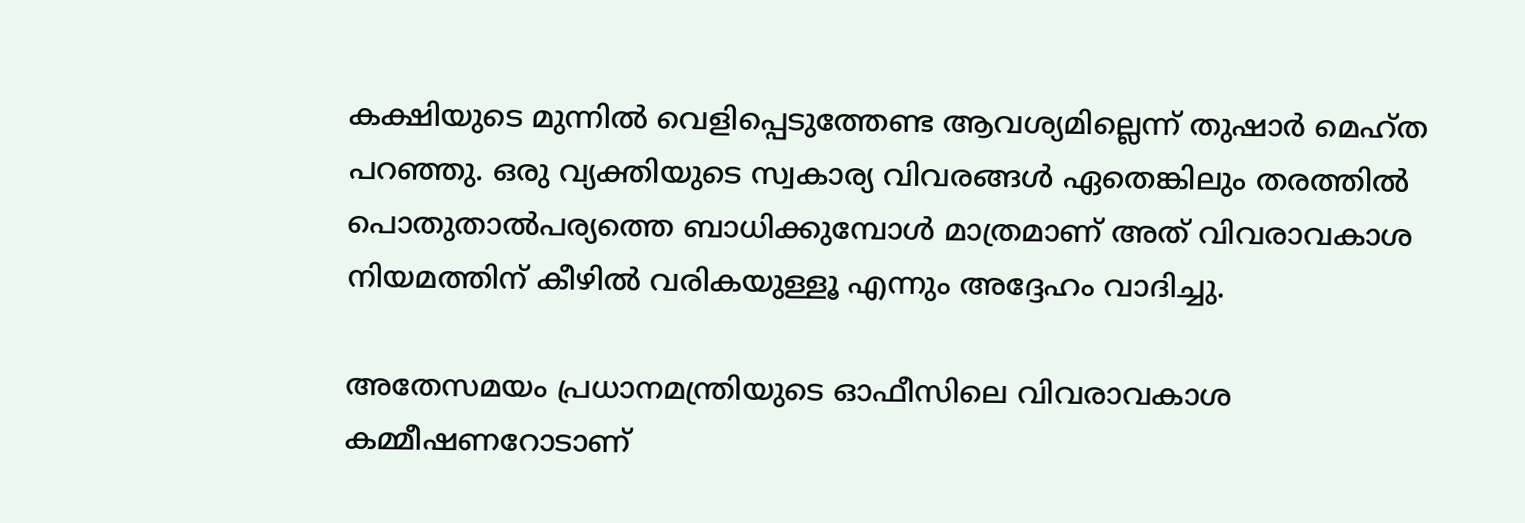കക്ഷിയുടെ മുന്നിൽ വെളിപ്പെടുത്തേണ്ട ആവശ്യമില്ലെന്ന് തുഷാർ മെഹ്ത പറഞ്ഞു. ഒരു വ്യക്തിയുടെ സ്വകാര്യ വിവരങ്ങൾ ഏതെങ്കിലും തരത്തിൽ പൊതുതാൽപര്യത്തെ ബാധിക്കുമ്പോൾ മാത്രമാണ് അത് വിവരാവകാശ നിയമത്തിന് കീഴിൽ വരികയുള്ളൂ എന്നും അദ്ദേഹം വാദിച്ചു.

അതേസമയം പ്രധാനമന്ത്രിയുടെ ഓഫീസിലെ വിവരാവകാശ കമ്മീഷണറോടാണ്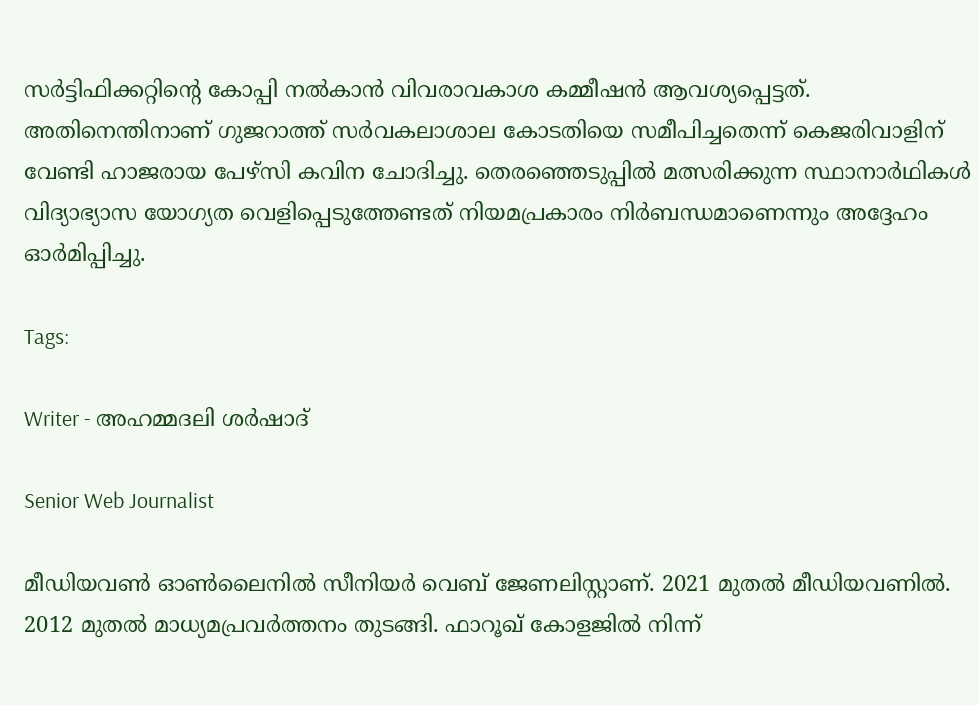സർട്ടിഫിക്കറ്റിന്റെ കോപ്പി നൽകാൻ വിവരാവകാശ കമ്മീഷൻ ആവശ്യപ്പെട്ടത്. അതിനെന്തിനാണ് ഗുജറാത്ത് സർവകലാശാല കോടതിയെ സമീപിച്ചതെന്ന് കെജരിവാളിന് വേണ്ടി ഹാജരായ പേഴ്‌സി കവിന ചോദിച്ചു. തെരഞ്ഞെടുപ്പിൽ മത്സരിക്കുന്ന സ്ഥാനാർഥികൾ വിദ്യാഭ്യാസ യോഗ്യത വെളിപ്പെടുത്തേണ്ടത് നിയമപ്രകാരം നിർബന്ധമാണെന്നും അദ്ദേഹം ഓർമിപ്പിച്ചു.

Tags:

Writer - അഹമ്മദലി ശര്‍ഷാദ്

Senior Web Journalist

മീഡിയവൺ ഓൺലൈനിൽ സീനിയർ വെബ് ജേണലിസ്റ്റാണ്. 2021 മുതൽ മീഡിയവണിൽ. 2012 മുതൽ മാധ്യമപ്രവർത്തനം തുടങ്ങി. ഫാറൂഖ് കോളജിൽ നിന്ന്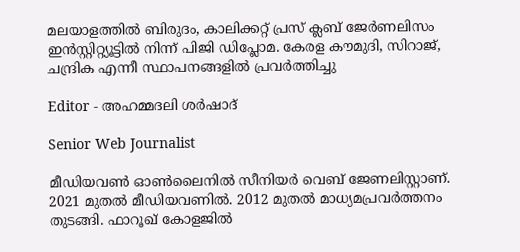മലയാളത്തിൽ ബിരുദം, കാലിക്കറ്റ് പ്രസ് ക്ലബ് ജേർണലിസം ഇൻസ്റ്റിറ്റ്യൂട്ടിൽ നിന്ന് പിജി ഡിപ്ലോമ. കേരള കൗമുദി, സിറാജ്, ചന്ദ്രിക എന്നീ സ്ഥാപനങ്ങളിൽ പ്രവർത്തിച്ചു

Editor - അഹമ്മദലി ശര്‍ഷാദ്

Senior Web Journalist

മീഡിയവൺ ഓൺലൈനിൽ സീനിയർ വെബ് ജേണലിസ്റ്റാണ്. 2021 മുതൽ മീഡിയവണിൽ. 2012 മുതൽ മാധ്യമപ്രവർത്തനം തുടങ്ങി. ഫാറൂഖ് കോളജിൽ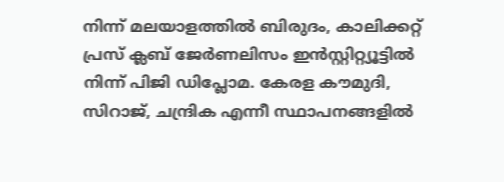നിന്ന് മലയാളത്തിൽ ബിരുദം, കാലിക്കറ്റ് പ്രസ് ക്ലബ് ജേർണലിസം ഇൻസ്റ്റിറ്റ്യൂട്ടിൽ നിന്ന് പിജി ഡിപ്ലോമ. കേരള കൗമുദി, സിറാജ്, ചന്ദ്രിക എന്നീ സ്ഥാപനങ്ങളിൽ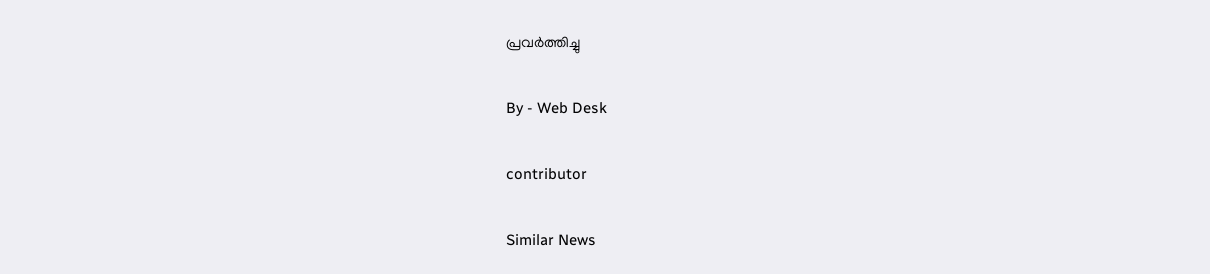പ്രവർത്തിച്ചു

By - Web Desk

contributor

Similar News